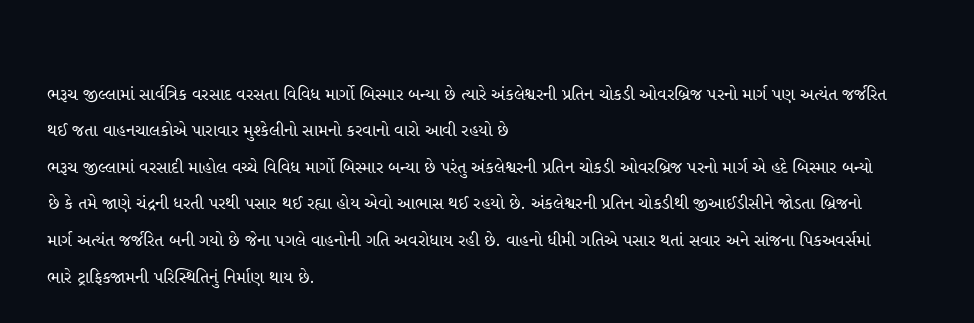ભરૂચ જીલ્લામાં સાર્વત્રિક વરસાદ વરસતા વિવિધ માર્ગો બિસ્માર બન્યા છે ત્યારે અંકલેશ્વરની પ્રતિન ચોકડી ઓવરબ્રિજ પરનો માર્ગ પણ અત્યંત જર્જરિત થઈ જતા વાહનચાલકોએ પારાવાર મુશ્કેલીનો સામનો કરવાનો વારો આવી રહયો છે
ભરૂચ જીલ્લામાં વરસાદી માહોલ વચ્ચે વિવિધ માર્ગો બિસ્માર બન્યા છે પરંતુ અંકલેશ્વરની પ્રતિન ચોકડી ઓવરબ્રિજ પરનો માર્ગ એ હદે બિસ્માર બન્યો છે કે તમે જાણે ચંદ્રની ધરતી પરથી પસાર થઈ રહ્યા હોય એવો આભાસ થઈ રહયો છે. અંકલેશ્વરની પ્રતિન ચોકડીથી જીઆઈડીસીને જોડતા બ્રિજનો માર્ગ અત્યંત જર્જરિત બની ગયો છે જેના પગલે વાહનોની ગતિ અવરોધાય રહી છે. વાહનો ધીમી ગતિએ પસાર થતાં સવાર અને સાંજના પિકઅવર્સમાં ભારે ટ્રાફિકજામની પરિસ્થિતિનું નિર્માણ થાય છે.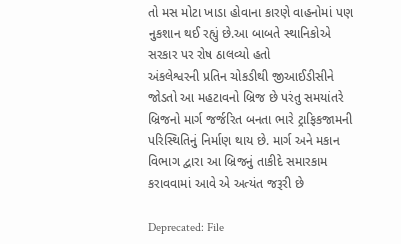તો મસ મોટા ખાડા હોવાના કારણે વાહનોમાં પણ નુકશાન થઈ રહ્યું છે.આ બાબતે સ્થાનિકોએ સરકાર પર રોષ ઠાલવ્યો હતો
અંકલેશ્વરની પ્રતિન ચોકડીથી જીઆઈડીસીને જોડતો આ મહટાવનો બ્રિજ છે પરંતુ સમયાંતરે બ્રિજનો માર્ગ જર્જરિત બનતા ભારે ટ્રાફિકજામની પરિસ્થિતિનું નિર્માણ થાય છે. માર્ગ અને મકાન વિભાગ દ્વારા આ બ્રિજનું તાકીદે સમારકામ કરાવવામાં આવે એ અત્યંત જરૂરી છે

Deprecated: File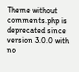Theme without comments.php is deprecated since version 3.0.0 with no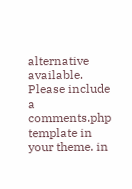alternative available. Please include a comments.php template in your theme. in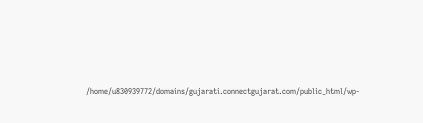/home/u830939772/domains/gujarati.connectgujarat.com/public_html/wp-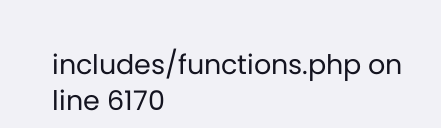includes/functions.php on line 6170